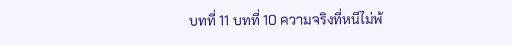บทที่ 11 บทที่ 10 ความจริงที่หนีไม่พ้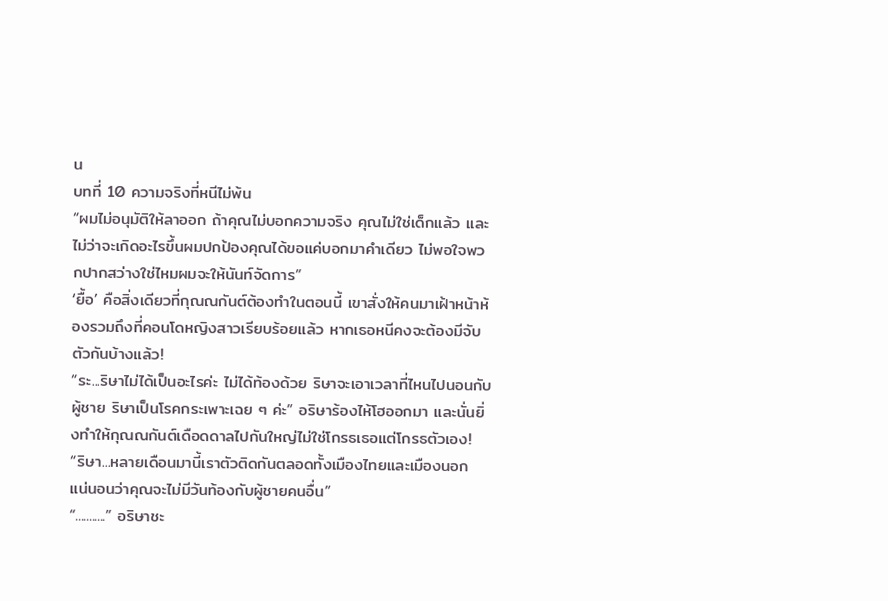น
บทที่ 10 ความจริงที่หนีไม่พ้น
“ผมไม่อนุมัติให้ลาออก ถ้าคุณไม่บอกความจริง คุณไม่ใช่เด็กแล้ว และไม่ว่าจะเกิดอะไรขึ้นผมปกป้องคุณได้ขอแค่บอกมาคำเดียว ไม่พอใจพวกปากสว่างใช่ไหมผมจะให้นันท์จัดการ”
‘ยื้อ’ คือสิ่งเดียวที่กุณณกันต์ต้องทำในตอนนี้ เขาสั่งให้คนมาเฝ้าหน้าห้องรวมถึงที่คอนโดหญิงสาวเรียบร้อยแล้ว หากเธอหนีคงจะต้องมีจับตัวกันบ้างแล้ว!
“ระ...ริษาไม่ได้เป็นอะไรค่ะ ไม่ได้ท้องด้วย ริษาจะเอาเวลาที่ไหนไปนอนกับผู้ชาย ริษาเป็นโรคกระเพาะเฉย ๆ ค่ะ” อริษาร้องไห้โฮออกมา และนั่นยิ่งทำให้กุณณกันต์เดือดดาลไปกันใหญ่ไม่ใช่โกรธเธอแต่โกรธตัวเอง!
“ริษา...หลายเดือนมานี้เราตัวติดกันตลอดทั้งเมืองไทยและเมืองนอก แน่นอนว่าคุณจะไม่มีวันท้องกับผู้ชายคนอื่น”
“...........” อริษาชะ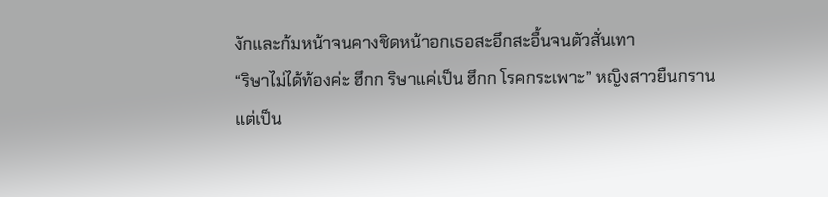งักและก้มหน้าจนคางชิดหน้าอกเธอสะอึกสะอื้นจนตัวสั่นเทา
“ริษาไม่ได้ท้องค่ะ ฮึกก ริษาแค่เป็น ฮึกก โรคกระเพาะ” หญิงสาวยืนกราน แต่เป็น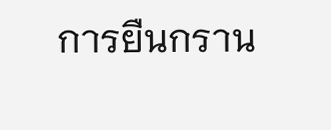การยืนกราน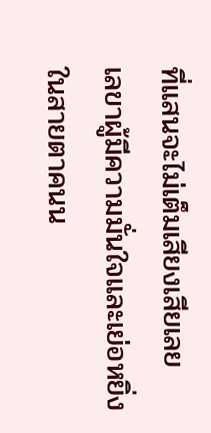ที่แสนจะไม่เต็มเสียงเสียเลย
เลขาผู้มีความมั่นใจและเย่อหยิ่งในสายตาคนน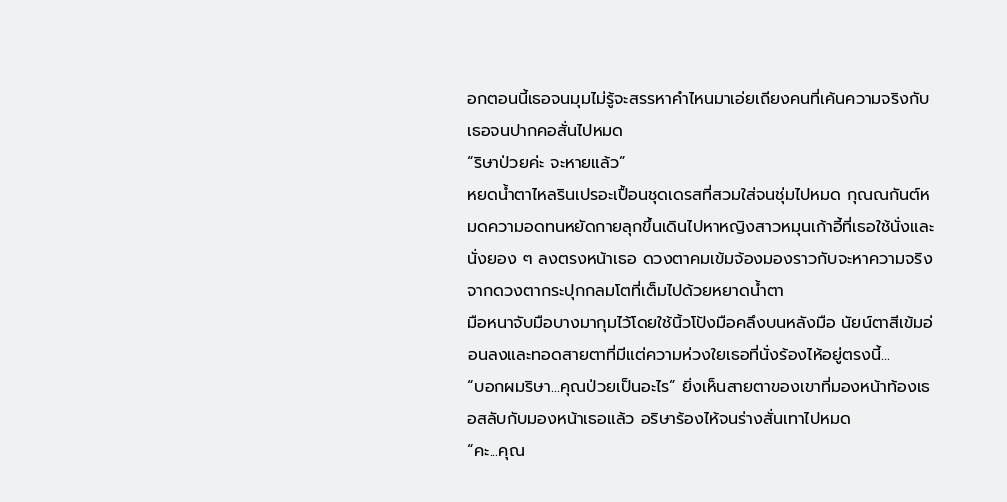อกตอนนี้เธอจนมุมไม่รู้จะสรรหาคำไหนมาเอ่ยเถียงคนที่เค้นความจริงกับเธอจนปากคอสั่นไปหมด
“ริษาป่วยค่ะ จะหายแล้ว”
หยดน้ำตาไหลรินเปรอะเปื้อนชุดเดรสที่สวมใส่จนชุ่มไปหมด กุณณกันต์หมดความอดทนหยัดกายลุกขึ้นเดินไปหาหญิงสาวหมุนเก้าอี้ที่เธอใช้นั่งและนั่งยอง ๆ ลงตรงหน้าเธอ ดวงตาคมเข้มจ้องมองราวกับจะหาความจริงจากดวงตากระปุกกลมโตที่เต็มไปด้วยหยาดน้ำตา
มือหนาจับมือบางมากุมไว้โดยใช้นิ้วโป้งมือคลึงบนหลังมือ นัยน์ตาสีเข้มอ่อนลงและทอดสายตาที่มีแต่ความห่วงใยเธอที่นั่งร้องไห้อยู่ตรงนี้...
“บอกผมริษา...คุณป่วยเป็นอะไร” ยิ่งเห็นสายตาของเขาที่มองหน้าท้องเธอสลับกับมองหน้าเธอแล้ว อริษาร้องไห้จนร่างสั่นเทาไปหมด
“คะ...คุณ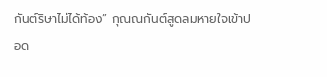กันต์ริษาไม่ได้ท้อง” กุณณกันต์สูดลมหายใจเข้าปอด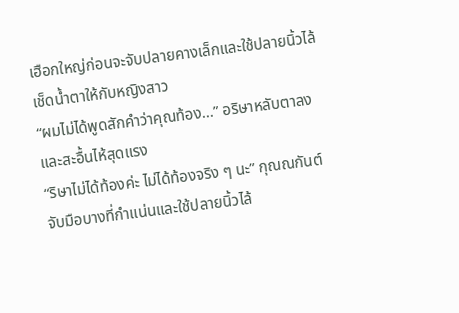เฮือกใหญ่ก่อนจะจับปลายคางเล็กและใช้ปลายนิ้วไล้เช็ดน้ำตาให้กับหญิงสาว
“ผมไม่ได้พูดสักคำว่าคุณท้อง...” อริษาหลับตาลงและสะอื้นไห้สุดแรง
“ริษาไม่ได้ท้องค่ะ ไม่ได้ท้องจริง ๆ นะ” กุณณกันต์จับมือบางที่กำแน่นและใช้ปลายนิ้วไล้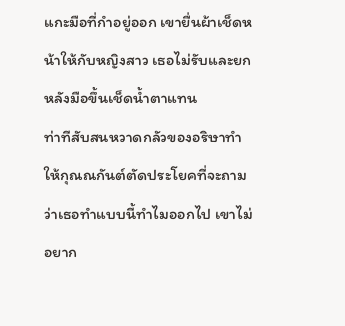แกะมือที่กำอยู่ออก เขายื่นผ้าเช็ดหน้าให้กับหญิงสาว เธอไม่รับและยกหลังมือขึ้นเช็ดน้ำตาแทน
ท่าทีสับสนหวาดกลัวของอริษาทำให้กุณณกันต์ตัดประโยคที่จะถามว่าเธอทำแบบนี้ทำไมออกไป เขาไม่อยาก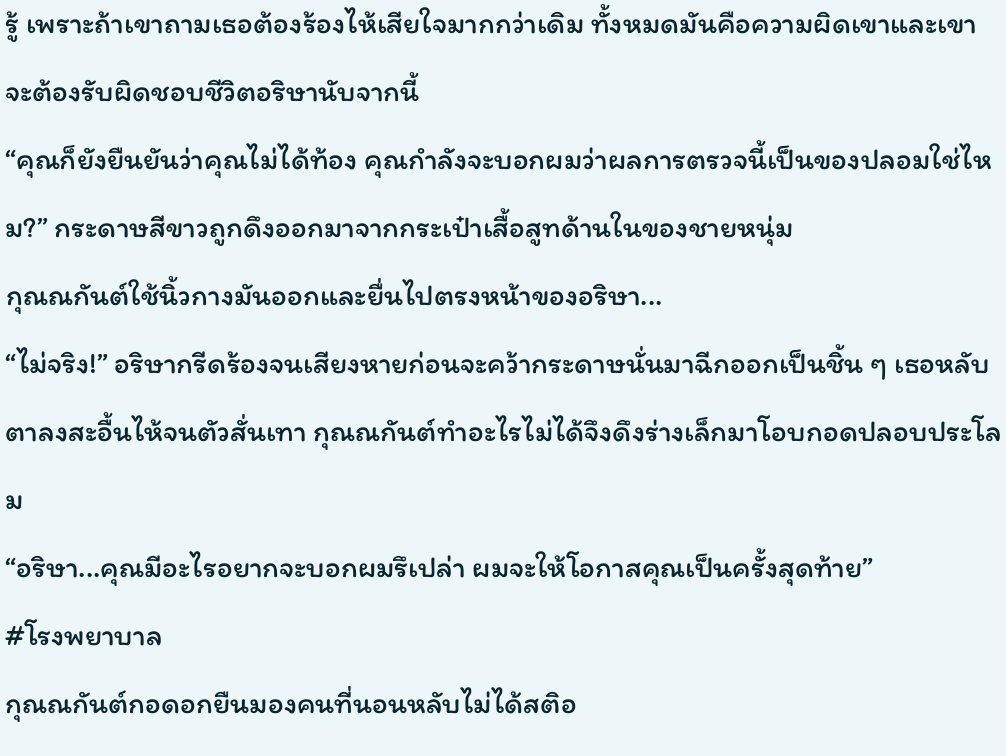รู้ เพราะถ้าเขาถามเธอต้องร้องไห้เสียใจมากกว่าเดิม ทั้งหมดมันคือความผิดเขาและเขาจะต้องรับผิดชอบชีวิตอริษานับจากนี้
“คุณก็ยังยืนยันว่าคุณไม่ได้ท้อง คุณกำลังจะบอกผมว่าผลการตรวจนี้เป็นของปลอมใช่ไหม?” กระดาษสีขาวถูกดึงออกมาจากกระเป๋าเสื้อสูทด้านในของชายหนุ่ม
กุณณกันต์ใช้นิ้วกางมันออกและยื่นไปตรงหน้าของอริษา...
“ไม่จริง!” อริษากรีดร้องจนเสียงหายก่อนจะคว้ากระดาษนั่นมาฉีกออกเป็นชิ้น ๆ เธอหลับตาลงสะอื้นไห้จนตัวสั่นเทา กุณณกันต์ทำอะไรไม่ได้จึงดึงร่างเล็กมาโอบกอดปลอบประโลม
“อริษา...คุณมีอะไรอยากจะบอกผมรึเปล่า ผมจะให้โอกาสคุณเป็นครั้งสุดท้าย”
#โรงพยาบาล
กุณณกันต์กอดอกยืนมองคนที่นอนหลับไม่ได้สติอ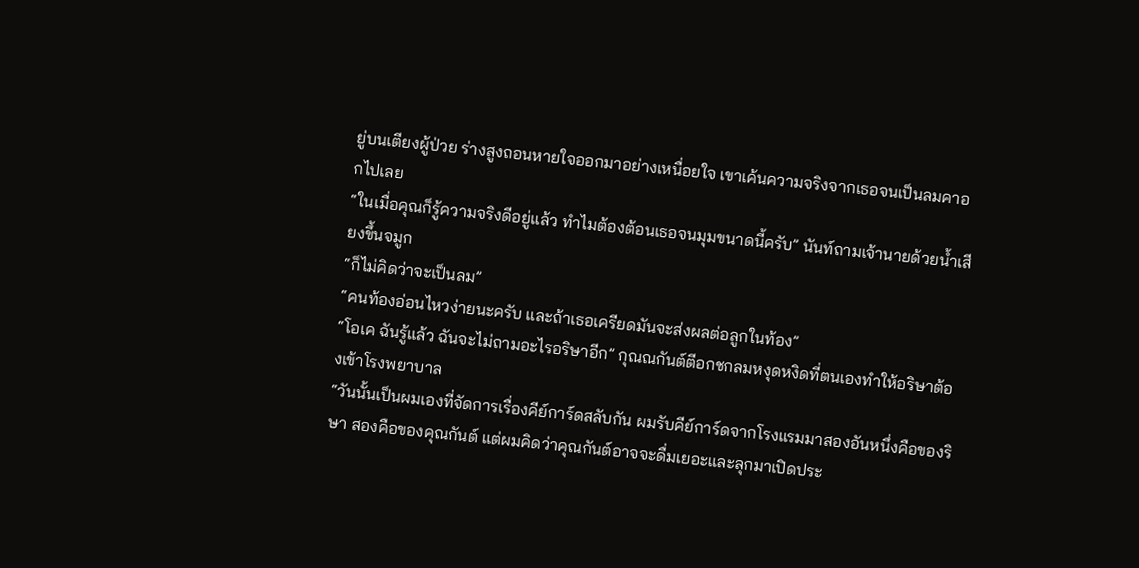ยู่บนเตียงผู้ป่วย ร่างสูงถอนหายใจออกมาอย่างเหนื่อยใจ เขาเค้นความจริงจากเธอจนเป็นลมคาอกไปเลย
“ในเมื่อคุณก็รู้ความจริงดีอยู่แล้ว ทำไมต้องต้อนเธอจนมุมขนาดนี้ครับ” นันท์ถามเจ้านายด้วยน้ำเสียงขึ้นจมูก
“ก็ไม่คิดว่าจะเป็นลม”
“คนท้องอ่อนไหวง่ายนะครับ และถ้าเธอเครียดมันจะส่งผลต่อลูกในท้อง”
“โอเค ฉันรู้แล้ว ฉันจะไม่ถามอะไรอริษาอีก” กุณณกันต์ตีอกชกลมหงุดหงิดที่ตนเองทำให้อริษาต้องเข้าโรงพยาบาล
“วันนั้นเป็นผมเองที่จัดการเรื่องคีย์การ์ดสลับกัน ผมรับคีย์การ์ดจากโรงแรมมาสองอันหนึ่งคือของริษา สองคือของคุณกันต์ แต่ผมคิดว่าคุณกันต์อาจจะดื่มเยอะและลุกมาเปิดประ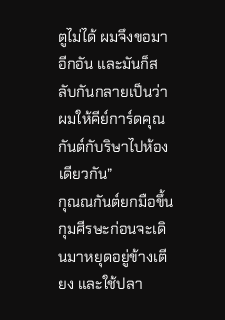ตูไม่ได้ ผมจึงขอมาอีกอัน และมันก็สลับกันกลายเป็นว่าผมให้คีย์การ์ดคุณกันต์กับริษาไปห้องเดียวกัน”
กุณณกันต์ยกมือขึ้นกุมศีรษะก่อนจะเดินมาหยุดอยู่ข้างเตียง และใช้ปลา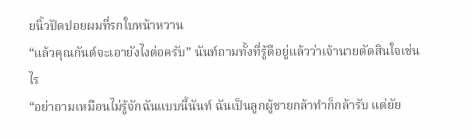ยนิ้วปัดปอยผมที่รกใบหน้าหวาน
“แล้วคุณกันต์จะเอายังไงต่อครับ” นันท์ถามทั้งที่รู้ดีอยู่แล้วว่าเจ้านายตัดสินใจเช่นไร
“อย่าถามเหมือนไม่รู้จักฉันแบบนี้นันท์ ฉันเป็นลูกผู้ชายกล้าทำก็กล้ารับ แต่ยัย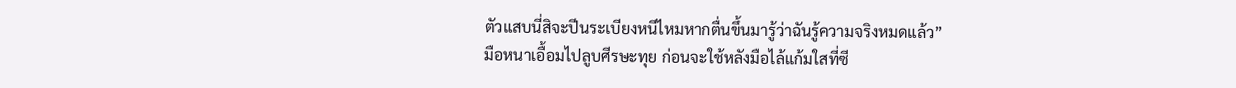ตัวแสบนี่สิจะปีนระเบียงหนีไหมหากตื่นขึ้นมารู้ว่าฉันรู้ความจริงหมดแล้ว”
มือหนาเอื้อมไปลูบศีรษะทุย ก่อนจะใช้หลังมือไล้แก้มใสที่ซี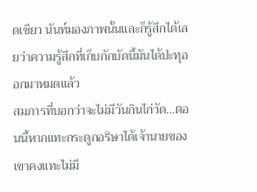ดเซียว นันท์มองภาพนั้นและก็รู้สึกได้เลยว่าความรู้สึกที่เก็บกักบัดนี้มันได้ปะทุออกมาหมดแล้ว
สมภารที่บอกว่าจะไม่มีวันกินไก่วัด...ตอนนี้หากแทะกระดูกอริษาได้เจ้านายของเขาคงแทะไม่มี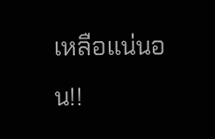เหลือแน่นอน!!